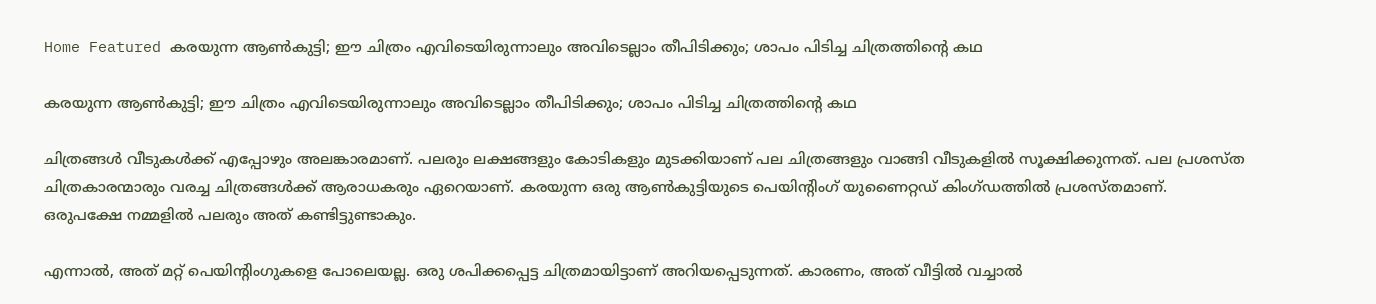Home Featured കരയുന്ന ആൺകുട്ടി; ഈ ചിത്രം എവിടെയിരുന്നാലും അവിടെല്ലാം തീപിടിക്കും; ശാപം പിടിച്ച ചിത്രത്തിന്റെ കഥ

കരയുന്ന ആൺകുട്ടി; ഈ ചിത്രം എവിടെയിരുന്നാലും അവിടെല്ലാം തീപിടിക്കും; ശാപം പിടിച്ച ചിത്രത്തിന്റെ കഥ

ചിത്രങ്ങൾ വീടുകൾക്ക് എപ്പോഴും അലങ്കാരമാണ്. പലരും ലക്ഷങ്ങളും കോടികളും മുടക്കിയാണ് പല ചിത്രങ്ങളും വാങ്ങി വീടുകളിൽ സൂക്ഷിക്കുന്നത്. പല പ്രശസ്ത ചിത്രകാരന്മാരും വരച്ച ചിത്രങ്ങൾക്ക് ആരാധകരും ഏറെയാണ്. കരയുന്ന ഒരു ആൺകുട്ടിയുടെ പെയിന്റിംഗ് യുണൈറ്റഡ് കിംഗ്ഡത്തിൽ പ്രശസ്തമാണ്. ഒരുപക്ഷേ നമ്മളിൽ പലരും അത് കണ്ടിട്ടുണ്ടാകും.

എന്നാൽ, അത് മറ്റ് പെയിന്റിംഗുകളെ പോലെയല്ല. ഒരു ശപിക്കപ്പെട്ട ചിത്രമായിട്ടാണ് അറിയപ്പെടുന്നത്. കാരണം, അത് വീട്ടിൽ വച്ചാൽ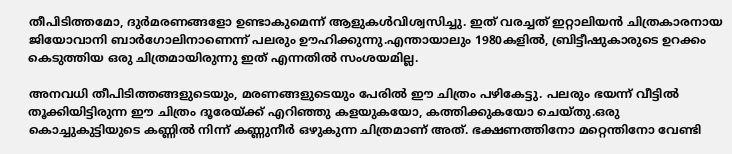തീപിടിത്തമോ, ദുർമരണങ്ങളോ ഉണ്ടാകുമെന്ന് ആളുകൾവിശ്വസിച്ചു. ഇത് വരച്ചത് ഇറ്റാലിയൻ ചിത്രകാരനായ ജിയോവാനി ബാർഗോലിനാണെന്ന് പലരും ഊഹിക്കുന്നു.എന്തായാലും 1980കളിൽ, ബ്രിട്ടീഷുകാരുടെ ഉറക്കം കെടുത്തിയ ഒരു ചിത്രമായിരുന്നു ഇത് എന്നതിൽ സംശയമില്ല.

അനവധി തീപിടിത്തങ്ങളുടെയും, മരണങ്ങളുടെയും പേരിൽ ഈ ചിത്രം പഴികേട്ടു. പലരും ഭയന്ന് വീട്ടിൽ തൂക്കിയിട്ടിരുന്ന ഈ ചിത്രം ദൂരേയ്ക്ക് എറിഞ്ഞു കളയുകയോ, കത്തിക്കുകയോ ചെയ്തു.ഒരു കൊച്ചുകുട്ടിയുടെ കണ്ണിൽ നിന്ന് കണ്ണുനീർ ഒഴുകുന്ന ചിത്രമാണ് അത്. ഭക്ഷണത്തിനോ മറ്റെന്തിനോ വേണ്ടി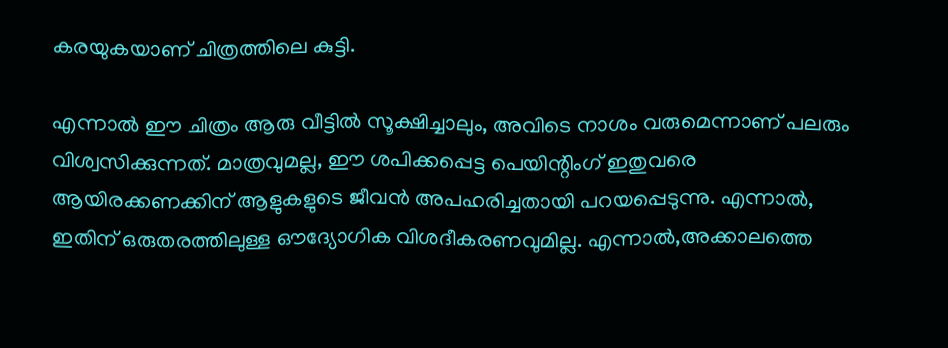കരയുകയാണ് ചിത്രത്തിലെ കുട്ടി.

എന്നാൽ ഈ ചിത്രം ആരു വീട്ടിൽ സൂക്ഷിച്ചാലും, അവിടെ നാശം വരുമെന്നാണ് പലരും വിശ്വസിക്കുന്നത്. മാത്രവുമല്ല, ഈ ശപിക്കപ്പെട്ട പെയിന്റിംഗ് ഇതുവരെ ആയിരക്കണക്കിന് ആളുകളുടെ ജീവൻ അപഹരിച്ചതായി പറയപ്പെടുന്നു. എന്നാൽ, ഇതിന് ഒരുതരത്തിലുള്ള ഔദ്യോഗിക വിശദീകരണവുമില്ല. എന്നാൽ,അക്കാലത്തെ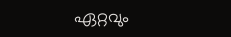ഏറ്റവും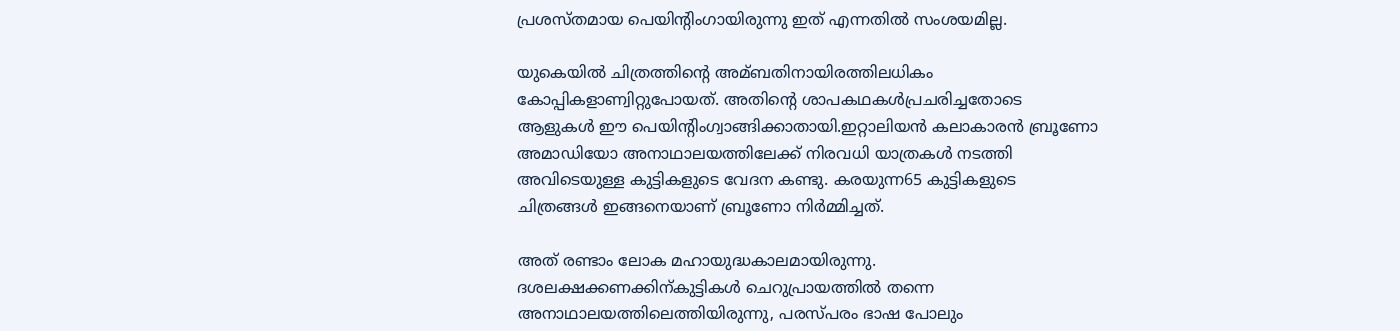പ്രശസ്തമായ പെയിന്റിംഗായിരുന്നു ഇത് എന്നതിൽ സംശയമില്ല.

യുകെയിൽ ചിത്രത്തിന്റെ അമ്ബതിനായിരത്തിലധികം കോപ്പികളാണ്വിറ്റുപോയത്. അതിന്റെ ശാപകഥകൾപ്രചരിച്ചതോടെ ആളുകൾ ഈ പെയിന്റിംഗ്വാങ്ങിക്കാതായി.ഇറ്റാലിയൻ കലാകാരൻ ബ്രൂണോ അമാഡിയോ അനാഥാലയത്തിലേക്ക് നിരവധി യാത്രകൾ നടത്തി അവിടെയുള്ള കുട്ടികളുടെ വേദന കണ്ടു. കരയുന്ന65 കുട്ടികളുടെ ചിത്രങ്ങൾ ഇങ്ങനെയാണ് ബ്രൂണോ നിർമ്മിച്ചത്.

അത് രണ്ടാം ലോക മഹായുദ്ധകാലമായിരുന്നു. ദശലക്ഷക്കണക്കിന്കുട്ടികൾ ചെറുപ്രായത്തിൽ തന്നെ അനാഥാലയത്തിലെത്തിയിരുന്നു, പരസ്പരം ഭാഷ പോലും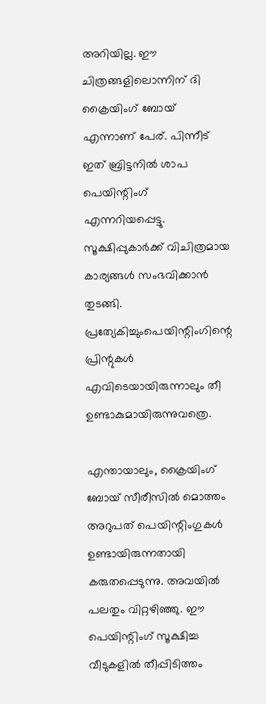അറിയില്ല. ഈ ചിത്രങ്ങളിലൊന്നിന് ദി ക്രൈയിംഗ് ബോയ് എന്നാണ് പേര്. പിന്നീട് ഇത് ബ്രിട്ടനിൽ ശാപ പെയിന്റിംഗ് എന്നറിയപ്പെട്ടു. സൂക്ഷിപ്പുകാർക്ക് വിചിത്രമായ കാര്യങ്ങൾ സംഭവിക്കാൻ തുടങ്ങി. പ്രത്യേകിച്ചുംപെയിന്റിംഗിന്റെ പ്രിന്റുകൾ എവിടെയായിരുന്നാലും തീ ഉണ്ടാകുമായിരുന്നുവത്രെ.

എന്തായാലും, ക്രൈയിംഗ് ബോയ് സീരീസിൽ മൊത്തം അറുപത് പെയിന്റിംഗുകൾ ഉണ്ടായിരുന്നതായി കരുതപ്പെടുന്നു. അവയിൽ പലതും വിറ്റഴിഞ്ഞു. ഈ പെയിന്റിംഗ് സൂക്ഷിച്ച വീടുകളിൽ തീപ്പിടിത്തം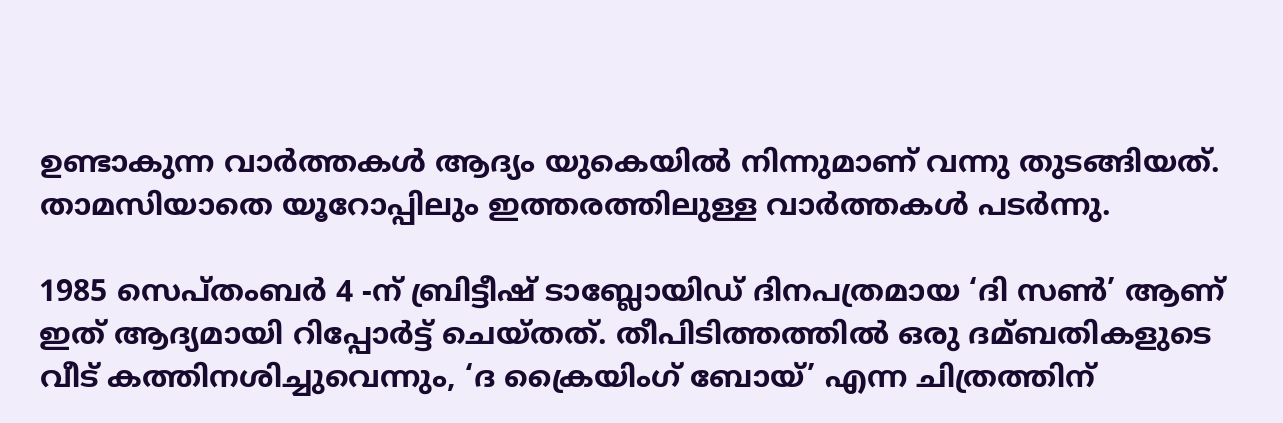ഉണ്ടാകുന്ന വാർത്തകൾ ആദ്യം യുകെയിൽ നിന്നുമാണ് വന്നു തുടങ്ങിയത്. താമസിയാതെ യൂറോപ്പിലും ഇത്തരത്തിലുള്ള വാർത്തകൾ പടർന്നു.

1985 സെപ്തംബർ 4 -ന് ബ്രിട്ടീഷ് ടാബ്ലോയിഡ് ദിനപത്രമായ ‘ദി സൺ’ ആണ് ഇത് ആദ്യമായി റിപ്പോർട്ട് ചെയ്തത്. തീപിടിത്തത്തിൽ ഒരു ദമ്ബതികളുടെ വീട് കത്തിനശിച്ചുവെന്നും, ‘ദ ക്രൈയിംഗ് ബോയ്’ എന്ന ചിത്രത്തിന്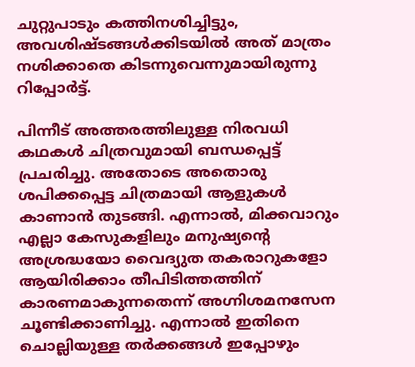ചുറ്റുപാടും കത്തിനശിച്ചിട്ടും, അവശിഷ്ടങ്ങൾക്കിടയിൽ അത് മാത്രം നശിക്കാതെ കിടന്നുവെന്നുമായിരുന്നു റിപ്പോർട്ട്.

പിന്നീട് അത്തരത്തിലുള്ള നിരവധി കഥകൾ ചിത്രവുമായി ബന്ധപ്പെട്ട് പ്രചരിച്ചു. അതോടെ അതൊരു ശപിക്കപ്പെട്ട ചിത്രമായി ആളുകൾ കാണാൻ തുടങ്ങി. എന്നാൽ, മിക്കവാറും എല്ലാ കേസുകളിലും മനുഷ്യന്റെ അശ്രദ്ധയോ വൈദ്യുത തകരാറുകളോ ആയിരിക്കാം തീപിടിത്തത്തിന് കാരണമാകുന്നതെന്ന് അഗ്നിശമനസേന ചൂണ്ടിക്കാണിച്ചു. എന്നാൽ ഇതിനെ ചൊല്ലിയുള്ള തർക്കങ്ങൾ ഇപ്പോഴും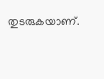തുടരുകയാണ്.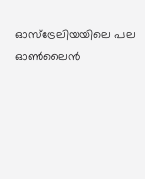ഓസ്ട്രേലിയയിലെ പല ഓൺലൈൻ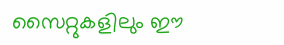സൈറ്റുകളിലും ഈ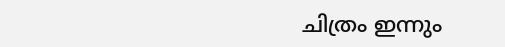ചിത്രം ഇന്നും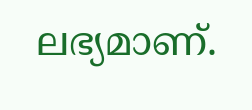ലഭ്യമാണ്.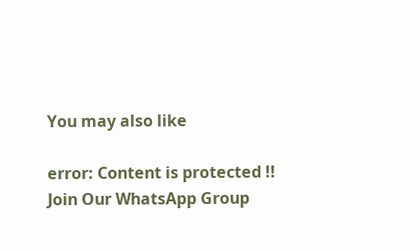You may also like

error: Content is protected !!
Join Our WhatsApp Group